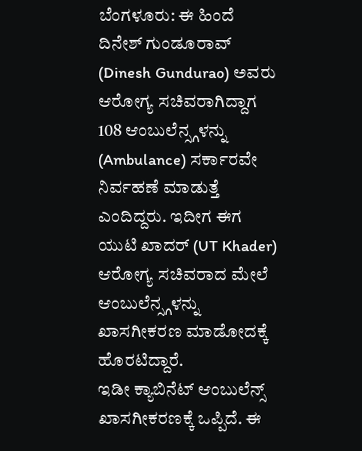ಬೆಂಗಳೂರು: ಈ ಹಿಂದೆ ದಿನೇಶ್ ಗುಂಡೂರಾವ್ (Dinesh Gundurao) ಅವರು ಆರೋಗ್ಯ ಸಚಿವರಾಗಿದ್ದಾಗ 108 ಆಂಬುಲೆನ್ಸ್ಗಳನ್ನು (Ambulance) ಸರ್ಕಾರವೇ ನಿರ್ವಹಣೆ ಮಾಡುತ್ತೆ ಎಂದಿದ್ದರು. ಇದೀಗ ಈಗ ಯುಟಿ ಖಾದರ್ (UT Khader) ಆರೋಗ್ಯ ಸಚಿವರಾದ ಮೇಲೆ ಆಂಬುಲೆನ್ಸ್ಗಳನ್ನು ಖಾಸಗೀಕರಣ ಮಾಡೋದಕ್ಕೆ ಹೊರಟಿದ್ದಾರೆ.
ಇಡೀ ಕ್ಯಾಬಿನೆಟ್ ಆಂಬುಲೆನ್ಸ್ ಖಾಸಗೀಕರಣಕ್ಕೆ ಒಪ್ಪಿದೆ. ಈ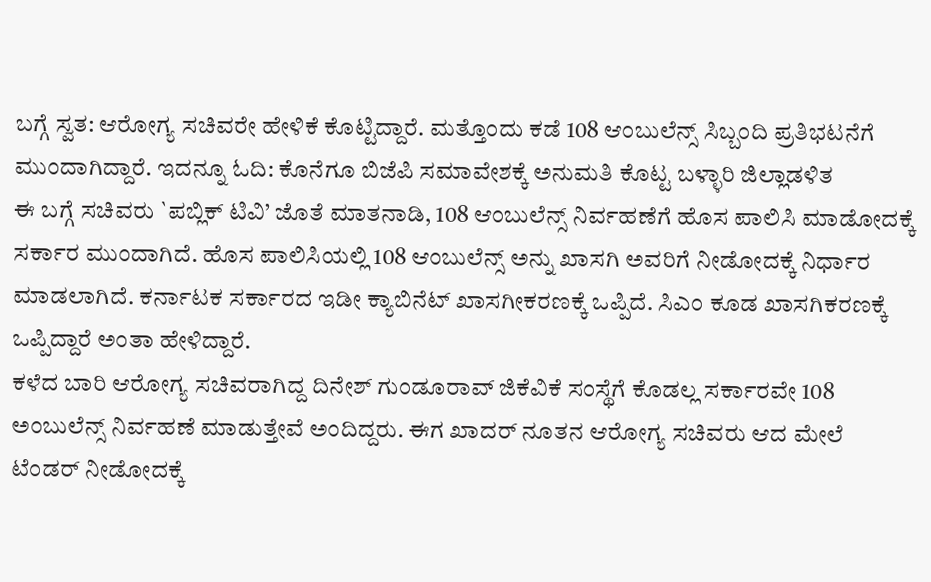ಬಗ್ಗೆ ಸ್ವತ: ಆರೋಗ್ಯ ಸಚಿವರೇ ಹೇಳಿಕೆ ಕೊಟ್ಟಿದ್ದಾರೆ. ಮತ್ತೊಂದು ಕಡೆ 108 ಆಂಬುಲೆನ್ಸ್ ಸಿಬ್ಬಂದಿ ಪ್ರತಿಭಟನೆಗೆ ಮುಂದಾಗಿದ್ದಾರೆ. ಇದನ್ನೂ ಓದಿ: ಕೊನೆಗೂ ಬಿಜೆಪಿ ಸಮಾವೇಶಕ್ಕೆ ಅನುಮತಿ ಕೊಟ್ಟ ಬಳ್ಳಾರಿ ಜಿಲ್ಲಾಡಳಿತ
ಈ ಬಗ್ಗೆ ಸಚಿವರು `ಪಬ್ಲಿಕ್ ಟಿವಿ’ ಜೊತೆ ಮಾತನಾಡಿ, 108 ಆಂಬುಲೆನ್ಸ್ ನಿರ್ವಹಣೆಗೆ ಹೊಸ ಪಾಲಿಸಿ ಮಾಡೋದಕ್ಕೆ ಸರ್ಕಾರ ಮುಂದಾಗಿದೆ. ಹೊಸ ಪಾಲಿಸಿಯಲ್ಲಿ 108 ಆಂಬುಲೆನ್ಸ್ ಅನ್ನು ಖಾಸಗಿ ಅವರಿಗೆ ನೀಡೋದಕ್ಕೆ ನಿರ್ಧಾರ ಮಾಡಲಾಗಿದೆ. ಕರ್ನಾಟಕ ಸರ್ಕಾರದ ಇಡೀ ಕ್ಯಾಬಿನೆಟ್ ಖಾಸಗೀಕರಣಕ್ಕೆ ಒಪ್ಪಿದೆ. ಸಿಎಂ ಕೂಡ ಖಾಸಗಿಕರಣಕ್ಕೆ ಒಪ್ಪಿದ್ದಾರೆ ಅಂತಾ ಹೇಳಿದ್ದಾರೆ.
ಕಳೆದ ಬಾರಿ ಆರೋಗ್ಯ ಸಚಿವರಾಗಿದ್ದ ದಿನೇಶ್ ಗುಂಡೂರಾವ್ ಜಿಕೆವಿಕೆ ಸಂಸ್ಥೆಗೆ ಕೊಡಲ್ಲ ಸರ್ಕಾರವೇ 108 ಅಂಬುಲೆನ್ಸ್ ನಿರ್ವಹಣೆ ಮಾಡುತ್ತೇವೆ ಅಂದಿದ್ದರು. ಈಗ ಖಾದರ್ ನೂತನ ಆರೋಗ್ಯ ಸಚಿವರು ಆದ ಮೇಲೆ ಟೆಂಡರ್ ನೀಡೋದಕ್ಕೆ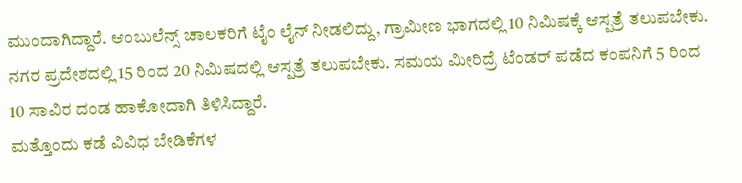ಮುಂದಾಗಿದ್ದಾರೆ. ಆಂಬುಲೆನ್ಸ್ ಚಾಲಕರಿಗೆ ಟೈಂ ಲೈನ್ ನೀಡಲಿದ್ದು, ಗ್ರಾಮೀಣ ಭಾಗದಲ್ಲಿ 10 ನಿಮಿಷಕ್ಕೆ ಆಸ್ಪತ್ರೆ ತಲುಪಬೇಕು. ನಗರ ಪ್ರದೇಶದಲ್ಲಿ 15 ರಿಂದ 20 ನಿಮಿಷದಲ್ಲಿ ಆಸ್ಪತ್ರೆ ತಲುಪಬೇಕು. ಸಮಯ ಮೀರಿದ್ರೆ ಟೆಂಡರ್ ಪಡೆದ ಕಂಪನಿಗೆ 5 ರಿಂದ 10 ಸಾವಿರ ದಂಡ ಹಾಕೋದಾಗಿ ತಿಳಿಸಿದ್ದಾರೆ.
ಮತ್ತೊಂದು ಕಡೆ ವಿವಿಧ ಬೇಡಿಕೆಗಳ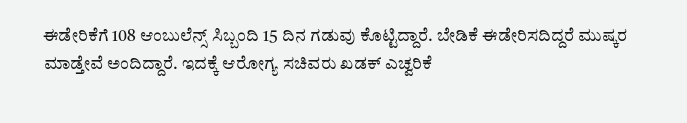ಈಡೇರಿಕೆಗೆ 108 ಆಂಬುಲೆನ್ಸ್ ಸಿಬ್ಬಂದಿ 15 ದಿನ ಗಡುವು ಕೊಟ್ಟಿದ್ದಾರೆ. ಬೇಡಿಕೆ ಈಡೇರಿಸದಿದ್ದರೆ ಮುಷ್ಕರ ಮಾಡ್ತೇವೆ ಅಂದಿದ್ದಾರೆ. ಇದಕ್ಕೆ ಆರೋಗ್ಯ ಸಚಿವರು ಖಡಕ್ ಎಚ್ವರಿಕೆ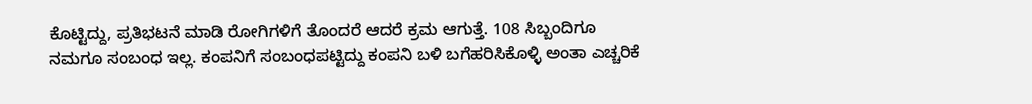ಕೊಟ್ಟಿದ್ದು, ಪ್ರತಿಭಟನೆ ಮಾಡಿ ರೋಗಿಗಳಿಗೆ ತೊಂದರೆ ಆದರೆ ಕ್ರಮ ಆಗುತ್ತೆ. 108 ಸಿಬ್ಬಂದಿಗೂ ನಮಗೂ ಸಂಬಂಧ ಇಲ್ಲ. ಕಂಪನಿಗೆ ಸಂಬಂಧಪಟ್ಟಿದ್ದು ಕಂಪನಿ ಬಳಿ ಬಗೆಹರಿಸಿಕೊಳ್ಳಿ ಅಂತಾ ಎಚ್ಚರಿಕೆ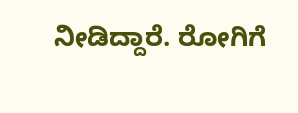ನೀಡಿದ್ದಾರೆ. ರೋಗಿಗೆ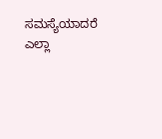ಸಮಸ್ಯೆಯಾದರೆ ಎಲ್ಲಾ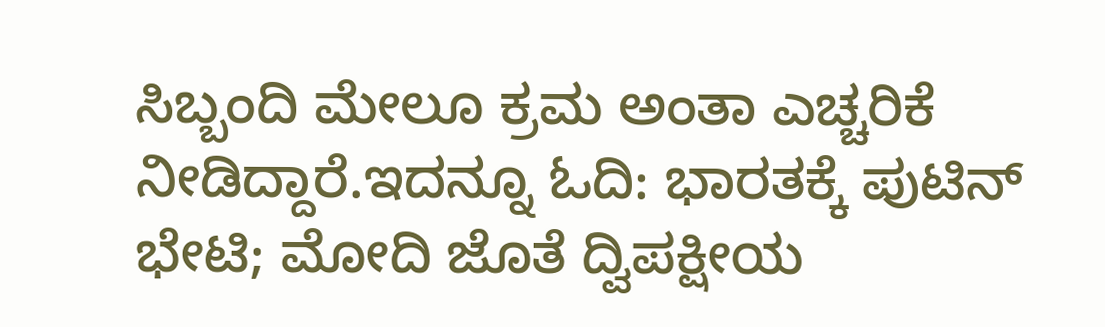ಸಿಬ್ಬಂದಿ ಮೇಲೂ ಕ್ರಮ ಅಂತಾ ಎಚ್ಚರಿಕೆ ನೀಡಿದ್ದಾರೆ.ಇದನ್ನೂ ಓದಿ: ಭಾರತಕ್ಕೆ ಪುಟಿನ್ ಭೇಟಿ; ಮೋದಿ ಜೊತೆ ದ್ವಿಪಕ್ಷೀಯ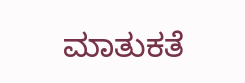ಮಾತುಕತೆ